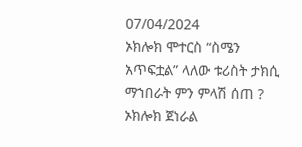07/04/2024
ኦክሎክ ሞተርስ “ስሜን አጥፍቷል” ላለው ቱሪስት ታክሲ ማኀበራት ምን ምላሽ ሰጠ ?
ኦክሎክ ጀነራል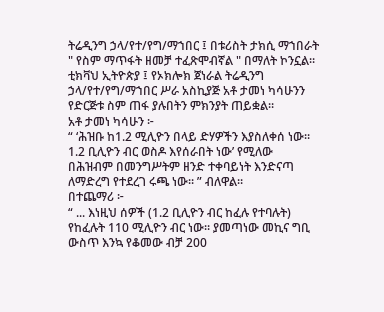ትሬዲንግ ኃላ/የተ/የግ/ማኀበር ፤ በቱሪስት ታክሲ ማኀበራት " የስም ማጥፋት ዘመቻ ተፈጽሞብኛል " በማለት ኮንኗል።
ቲክቫህ ኢትዮጵያ ፤ የኦክሎክ ጀነራል ትሬዲንግ ኃላ/የተ/የግ/ማኀበር ሥራ አስኪያጅ አቶ ታመነ ካሳሁንን የድርጅቱ ስም ጠፋ ያሉበትን ምክንያት ጠይቋል።
አቶ ታመነ ካሳሁን ፦
“ ‘ሕዝቡ ከ1.2 ሚሊዮን በላይ ድሃዎችን እያስለቀሰ ነው። 1.2 ቢሊዮን ብር ወስዶ እየሰራበት ነው’ የሚለው በሕዝብም በመንግሥትም ዘንድ ተቀባይነት እንድናጣ ለማድረግ የተደረገ ሩጫ ነው። ” ብለዋል።
በተጨማሪ ፦
“ ... እነዚህ ሰዎች (1.2 ቢሊዮን ብር ከፈሉ የተባሉት) የከፈሉት 110 ሚሊዮን ብር ነው። ያመጣነው መኪና ግቢ ውስጥ እንኳ የቆመው ብቻ 200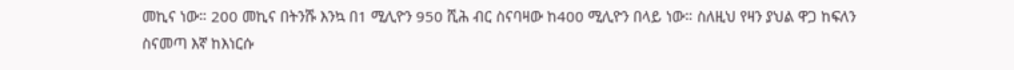መኪና ነው። 200 መኪና በትንሹ እንኳ በ1 ሚሊዮን 950 ሺሕ ብር ስናባዛው ከ400 ሚሊዮን በላይ ነው። ስለዚህ የዛን ያህል ዋጋ ከፍለን ስናመጣ እኛ ከእነርሱ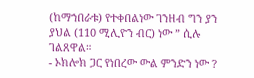(ከማኀበራቱ) የተቀበልነው ገንዘብ ግን ያን ያህል (110 ሚሊዮን ብር) ነው ” ሲሉ ገልጸዋል።
- ኦክሎክ ጋር የነበረው ውል ምንድን ነው ?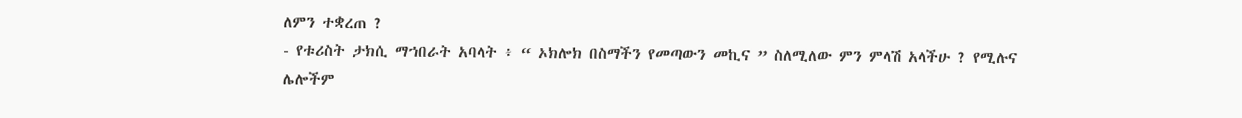ለምን ተቋረጠ ?
- የቱሪስት ታክሲ ማኀበራት አባላት ፥ “ ኦክሎክ በስማችን የመጣውን መኪና ” ስለሚለው ምን ምላሽ አላችሁ ? የሚሉና ሌሎችም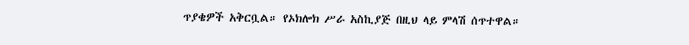ጥያቄዎች አቅርቧል። የኦክሎክ ሥራ አስኪያጅ በዚህ ላይ ምላሽ ሰጥተዋል።